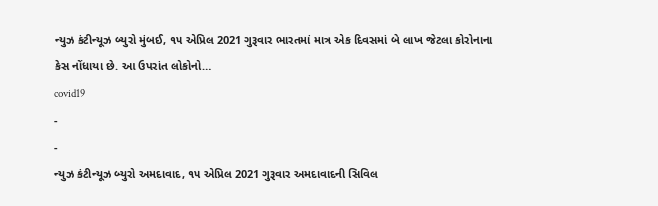ન્યુઝ કંટીન્યૂઝ બ્યુરો મુંબઈ, ૧૫ એપ્રિલ 2021 ગુરૂવાર ભારતમાં માત્ર એક દિવસમાં બે લાખ જેટલા કોરોનાના કેસ નોંધાયા છે. આ ઉપરાંત લોકોનો…
covid19
-
-
ન્યુઝ કંટીન્યૂઝ બ્યુરો અમદાવાદ, ૧૫ એપ્રિલ 2021 ગુરૂવાર અમદાવાદની સિવિલ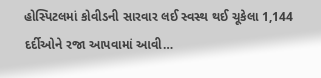હોસ્પિટલમાં કોવીડની સારવાર લઈ સ્વસ્થ થઈ ચૂકેલા 1,144 દર્દીઓને રજા આપવામાં આવી…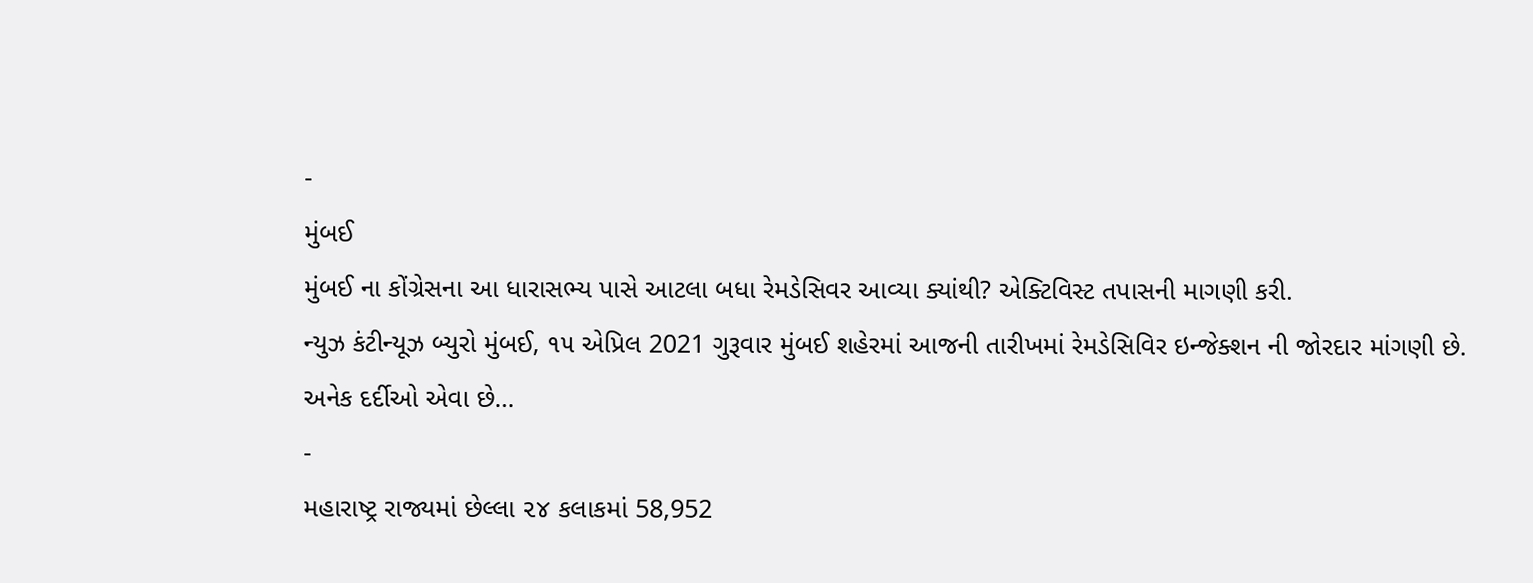-
મુંબઈ
મુંબઈ ના કોંગ્રેસના આ ધારાસભ્ય પાસે આટલા બધા રેમડેસિવર આવ્યા ક્યાંથી? એક્ટિવિસ્ટ તપાસની માગણી કરી.
ન્યુઝ કંટીન્યૂઝ બ્યુરો મુંબઈ, ૧૫ એપ્રિલ 2021 ગુરૂવાર મુંબઈ શહેરમાં આજની તારીખમાં રેમડેસિવિર ઇન્જેક્શન ની જોરદાર માંગણી છે. અનેક દર્દીઓ એવા છે…
-
મહારાષ્ટ્ર રાજ્યમાં છેલ્લા ૨૪ કલાકમાં 58,952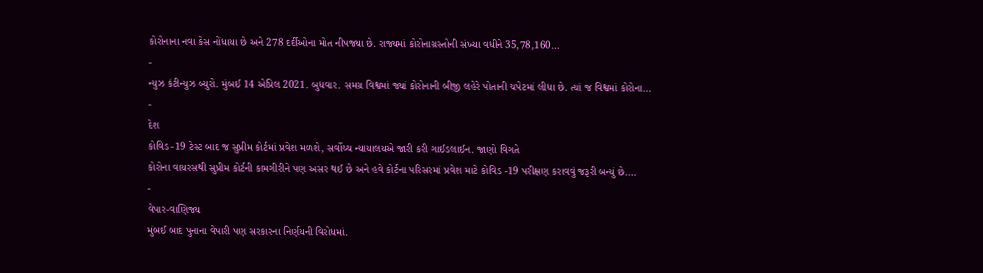કોરોનાના નવા કેસ નોંધાયા છે અને 278 દર્દીઓના મોત નીપજ્યા છે. રાજ્યમાં કોરોનાગ્રસ્તોની સંખ્યા વધીને 35,78,160…
-
ન્યુઝ કંટીન્યુઝ બ્યુરો. મુંબઈ 14 એપ્રિલ 2021. બુધવાર. સમગ્ર વિશ્વમાં જ્યાં કોરોનાની બીજી લહેરે પોતાની ચપેટમાં લીધા છે. ત્યાં જ વિશ્વમાં કોરોના…
-
દેશ
કોવિડ -19 ટેસ્ટ બાદ જ સુપ્રીમ કોર્ટમાં પ્રવેશ મળશે, સર્વોચ્ચ ન્યાયાલયએ જારી કરી ગાઈડલાઈન. જાણો વિગતે
કોરોના વાયરસથી સુપ્રીમ કોર્ટની કામગીરીને પણ અસર થઈ છે અને હવે કોર્ટના પરિસરમાં પ્રવેશ માટે કોવિડ -19 પરીક્ષણ કરાવવું જરૂરી બન્યું છે.…
-
વેપાર-વાણિજ્ય
મુંબઈ બાદ પુનાના વેપારી પણ સરકારના નિર્ણયની વિરોધમાં.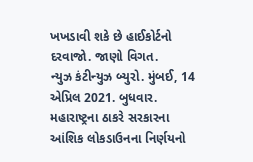ખખડાવી શકે છે હાઈકોર્ટનો દરવાજો. જાણો વિગત.
ન્યુઝ કંટીન્યુઝ બ્યુરો. મુંબઈ, 14 એપ્રિલ 2021. બુધવાર. મહારાષ્ટ્રના ઠાકરે સરકારના આંશિક લોકડાઉનના નિર્ણયનો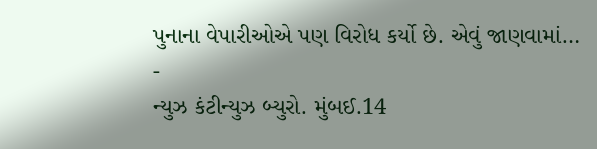પુનાના વેપારીઓએ પણ વિરોધ કર્યો છે. એવું જાણવામાં…
-
ન્યુઝ કંટીન્યુઝ બ્યુરો. મુંબઈ.14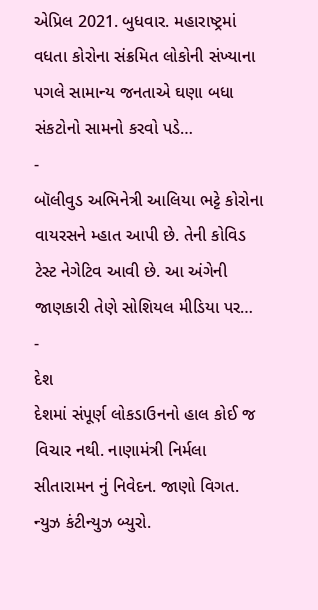એપ્રિલ 2021. બુધવાર. મહારાષ્ટ્રમાં વધતા કોરોના સંક્રમિત લોકોની સંખ્યાના પગલે સામાન્ય જનતાએ ઘણા બધા સંકટોનો સામનો કરવો પડે…
-
બૉલીવુડ અભિનેત્રી આલિયા ભટ્ટે કોરોના વાયરસને મ્હાત આપી છે. તેની કોવિડ ટેસ્ટ નેગેટિવ આવી છે. આ અંગેની જાણકારી તેણે સોશિયલ મીડિયા પર…
-
દેશ
દેશમાં સંપૂર્ણ લોકડાઉનનો હાલ કોઈ જ વિચાર નથી. નાણામંત્રી નિર્મલા સીતારામન નું નિવેદન. જાણો વિગત.
ન્યુઝ કંટીન્યુઝ બ્યુરો.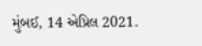મુંબઈ, 14 એપ્રિલ 2021.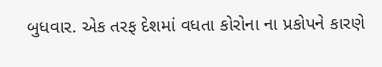બુધવાર. એક તરફ દેશમાં વધતા કોરોના ના પ્રકોપને કારણે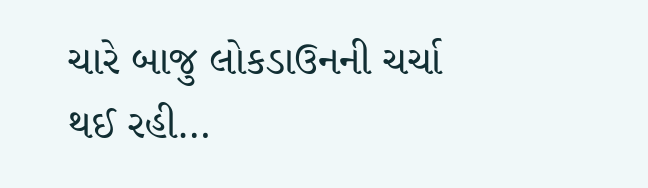ચારે બાજુ લોકડાઉનની ચર્ચા થઈ રહી…